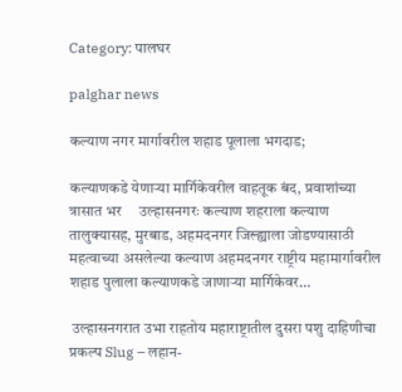Category: पालघर

palghar news

कल्याण नगर मार्गावरील शहाड पूलाला भगदाड;

कल्याणकडे येणाऱ्या मार्गिकेवरील वाहतूक बंद, प्रवाशांच्या त्रासात भर     उल्हासनगरः कल्याण शहराला कल्याण तालुक्यासह, मुरबाड, अहमदनगर जिल्ह्याला जोडण्यासाठी महत्वाच्या असलेल्या कल्याण अहमदनगर राष्ट्रीय महामार्गावरील शहाड पुलाला कल्याणकडे जाणाऱ्या मार्गिकेवर…

 उल्हासनगरात उभा राहतोय महाराष्ट्रातील दुसरा पशु दाहिणीचा प्रकल्प Slug – लहान-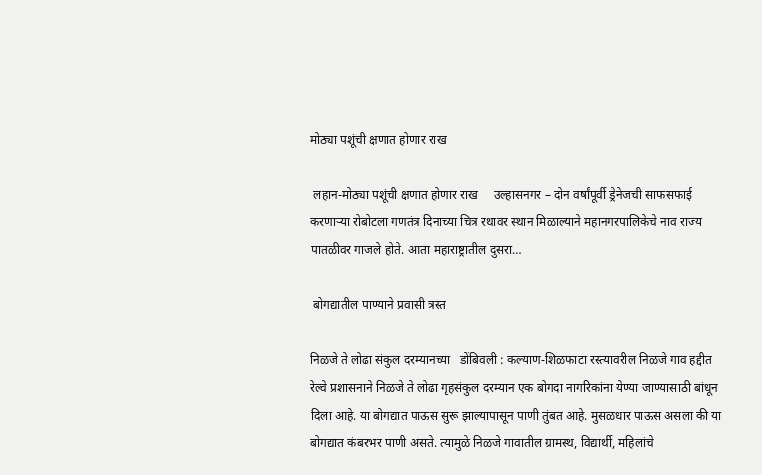मोठ्या पशूंची क्षणात होणार राख

 लहान-मोठ्या पशूंची क्षणात होणार राख     उल्हासनगर – दोन वर्षांपूर्वी ड्रेनेजची साफसफाई करणाऱ्या रोबोटला गणतंत्र दिनाच्या चित्र रथावर स्थान मिळाल्याने महानगरपालिकेचे नाव राज्य पातळीवर गाजले होते. आता महाराष्ट्रातील दुसरा…

 बोगद्यातील पाण्याने प्रवासी त्रस्त

निळजे ते लोढा संकुल दरम्यानच्या   डोंबिवली : कल्याण-शिळफाटा रस्त्यावरील निळजे गाव हद्दीत रेल्वे प्रशासनाने निळजे ते लोढा गृहसंकुल दरम्यान एक बोगदा नागरिकांना येण्या जाण्यासाठी बांधून दिला आहे. या बोगद्यात पाऊस सुरू झाल्यापासून पाणी तुंबत आहे. मुसळधार पाऊस असला की या बोगद्यात कंबरभर पाणी असते. त्यामुळे निळजे गावातील ग्रामस्थ, विद्यार्थी, महिलांचे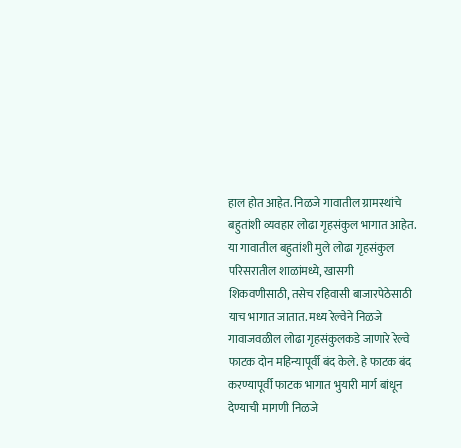हाल होत आहेत. निळजे गावातील ग्रामस्थांचे बहुतांशी व्यवहार लोढा गृहसंकुल भागात आहेत. या गावातील बहुतांशी मुले लोढा गृहसंकुल परिसरातील शाळांमध्ये, खासगी शिकवणीसाठी, तसेच रहिवासी बाजारपेठेसाठी याच भागात जातात. मध्य रेल्वेने निळजे गावाजवळील लोढा गृहसंकुलकडे जाणारे रेल्वे फाटक दोन महिन्यापूर्वी बंद केले. हे फाटक बंद करण्यापूर्वी फाटक भागात भुयारी मार्ग बांधून देण्याची मागणी निळजे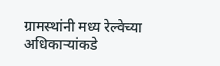ग्रामस्थांनी मध्य रेल्वेच्या अधिकाऱ्यांकडे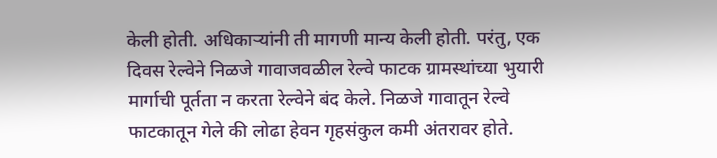केली होती. अधिकाऱ्यांनी ती मागणी मान्य केली होती. परंतु, एक दिवस रेल्वेने निळजे गावाजवळील रेल्वे फाटक ग्रामस्थांच्या भुयारी मार्गाची पूर्तता न करता रेल्वेने बंद केले. निळजे गावातून रेल्वे फाटकातून गेले की लोढा हेवन गृहसंकुल कमी अंतरावर होते.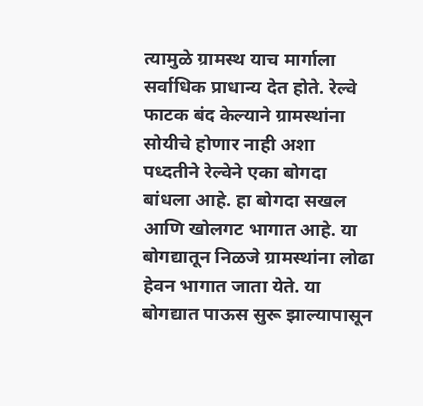त्यामुळे ग्रामस्थ याच मार्गाला सर्वाधिक प्राधान्य देत होते. रेल्वे फाटक बंद केल्याने ग्रामस्थांना सोयीचे होणार नाही अशा पध्दतीने रेल्वेने एका बोगदा बांधला आहे. हा बोगदा सखल आणि खोलगट भागात आहे. या बोगद्यातून निळजे ग्रामस्थांना लोढा हेवन भागात जाता येते. या बोगद्यात पाऊस सुरू झाल्यापासून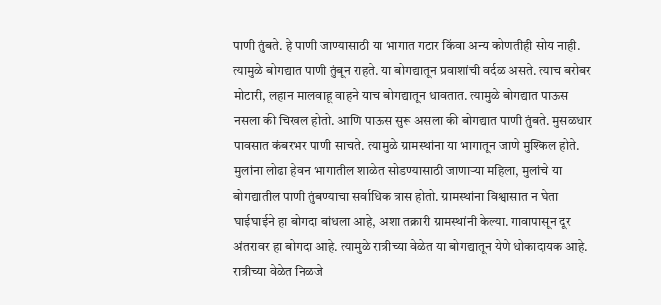पाणी तुंबते. हे पाणी जाण्यासाठी या भागात गटार किंवा अन्य कोणतीही सोय नाही. त्यामुळे बोगद्यात पाणी तुंबून राहते. या बोगद्यातून प्रवाशांची वर्दळ असते. त्याच बरोबर मोटारी, लहान मालवाहू वाहने याच बोगद्यातून धावतात. त्यामुळे बोगद्यात पाऊस नसला की चिखल होतो. आणि पाऊस सुरू असला की बोगद्यात पाणी तुंबते. मुसळधार पावसात कंबरभर पाणी साचते. त्यामुळे ग्रामस्थांना या भागातून जाणे मुश्किल होते. मुलांना लोढा हेवन भागातील शाळेत सोडण्यासाठी जाणाऱ्या महिला, मुलांचे या बोगद्यातील पाणी तुंबण्याचा सर्वाधिक त्रास होतो. ग्रामस्थांना विश्वासात न घेता घाईघाईने हा बोगदा बांधला आहे, अशा तक्रारी ग्रामस्थांनी केल्या. गावापासून दूर अंतरावर हा बोगदा आहे. त्यामुळे रात्रीच्या वेळेत या बोगद्यातून येणे धोकादायक आहे. रात्रीच्या वेळेत निळजे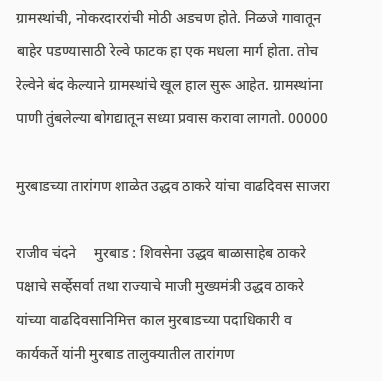ग्रामस्थांची, नोकरदाररांची मोठी अडचण होते. निळजे गावातून बाहेर पडण्यासाठी रेल्वे फाटक हा एक मधला मार्ग होता. तोच रेल्वेने बंद केल्याने ग्रामस्थांचे खूल हाल सुरू आहेत. ग्रामस्थांना पाणी तुंबलेल्या बोगद्यातून सध्या प्रवास करावा लागतो. 00000

मुरबाडच्या तारांगण शाळेत उद्धव ठाकरे यांचा वाढदिवस साजरा

राजीव चंदने     मुरबाड : शिवसेना उद्धव बाळासाहेब ठाकरे पक्षाचे सर्व्हेसर्वा तथा राज्याचे माजी मुख्यमंत्री उद्धव ठाकरे यांच्या वाढदिवसानिमित्त काल मुरबाडच्या पदाधिकारी व कार्यकर्ते यांनी मुरबाड तालुक्यातील तारांगण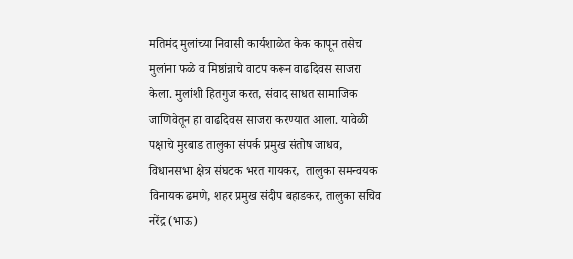मतिमंद मुलांच्या निवासी कार्यशाळेत केक कापून तसेच मुलांना फळे व मिष्ठांन्नाचे वाटप करून वाढदिवस साजरा केला. मुलांशी हितगुज करत, संवाद साधत सामाजिक जाणिवेतून हा वाढदिवस साजरा करण्यात आला. यावेळी पक्षाचे मुरबाड तालुका संपर्क प्रमुख संतोष जाधव, विधानसभा क्षेत्र संघटक भरत गायकर,  तालुका समन्वयक विनायक ढमणे, शहर प्रमुख संदीप बहाडकर, तालुका सचिव नरेंद्र (भाऊ)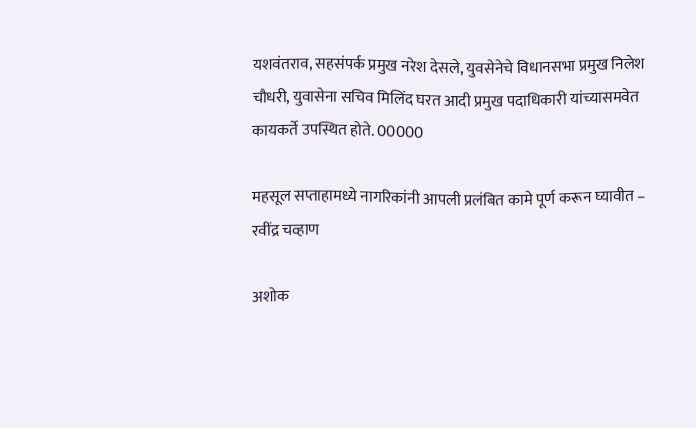यशवंतराव, सहसंपर्क प्रमुख नरेश देसले, युवसेनेचे विधानसभा प्रमुख निलेश चौधरी, युवासेना सचिव मिलिंद घरत आदी प्रमुख पदाधिकारी यांच्यासमवेत कायकर्ते उपस्थित होते. 00000

महसूल सप्ताहामध्ये नागरिकांनी आपली प्रलंबित कामे पूर्ण करून घ्यावीत – रवींद्र चव्हाण

अशोक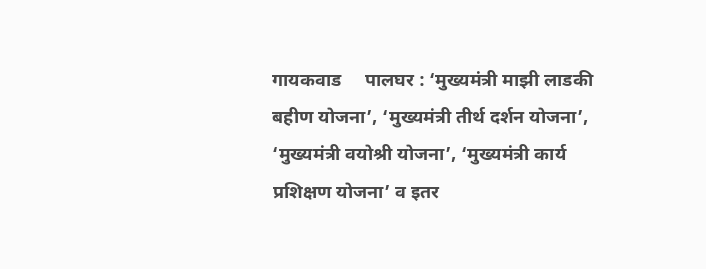गायकवाड     पालघर : ‘मुख्यमंत्री माझी लाडकी बहीण योजना’, ‘मुख्यमंत्री तीर्थ दर्शन योजना’, ‘मुख्यमंत्री वयोश्री योजना’, ‘मुख्यमंत्री कार्य प्रशिक्षण योजना’ व इतर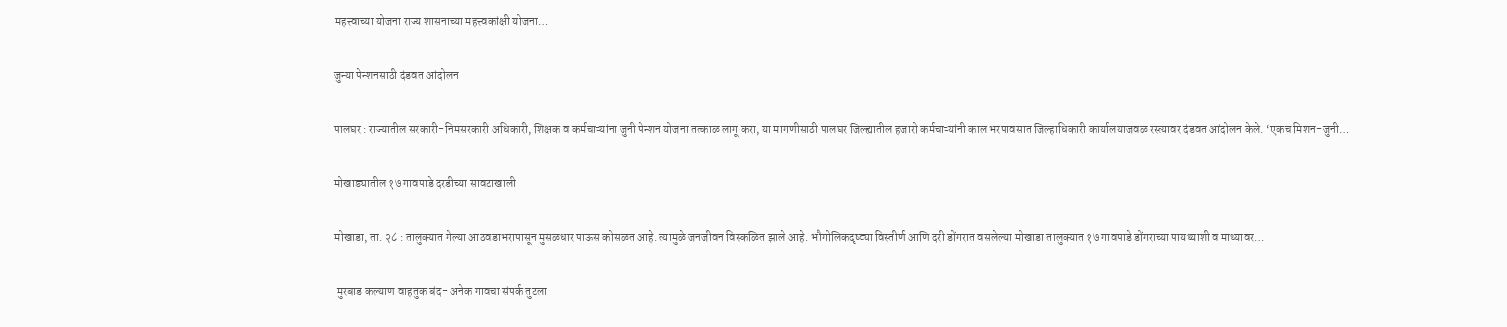महत्त्वाच्या योजना राज्य शासनाच्या महत्त्वकांक्षी योजना…

जुन्या पेन्शनसाठी दंडवत आंदोलन

पालघर : राज्यातील सरकारी-निमसरकारी अधिकारी, शिक्षक व कर्मचाऱ्यांना जुनी पेन्शन योजना तत्काळ लागू करा, या मागणीसाठी पालघर जिल्ह्यातील हजारो कर्मचाऱ्यांनी काल भरपावसात जिल्हाधिकारी कार्यालयाजवळ रस्त्यावर दंडवत आंदोलन केले. ‘एकच मिशन-जुनी…

मोखाड्यातील १७ गावपाडे दरडीच्या सावटाखाली

मोखाडा, ता. २८ : तालुक्यात गेल्या आठवडाभरापासून मुसळधार पाऊस कोसळत आहे. त्यामुळे जनजीवन विस्कळित झाले आहे. भौगोलिकदृष्ट्या विस्तीर्ण आणि दरी डोंगरात वसलेल्या मोखाडा तालुक्यात १७ गावपाडे डोंगराच्या पायथ्याशी व माथ्यावर…

 मुरबाड कल्याण वाहतुक बंद- अनेक गावचा संपर्क तुटला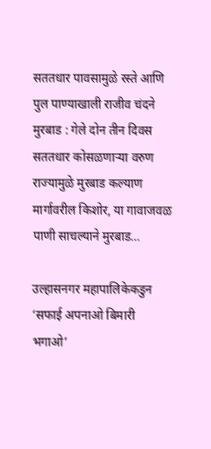सततधार पावसामुळे रस्ते आणि पुल पाण्याखाली राजीव चंदने       मुरबाड : गेले दोन तीन दिवस सततधार कोसळणाऱ्या वरुण राज्यामुळे मुरबाड कल्याण मार्गावरील किशोर, या गावाजवळ पाणी साचल्याने मुरबाड…

उल्हासनगर महापालिकेकडुन ‘सफाई अपनाओ बिमारी भगाओ’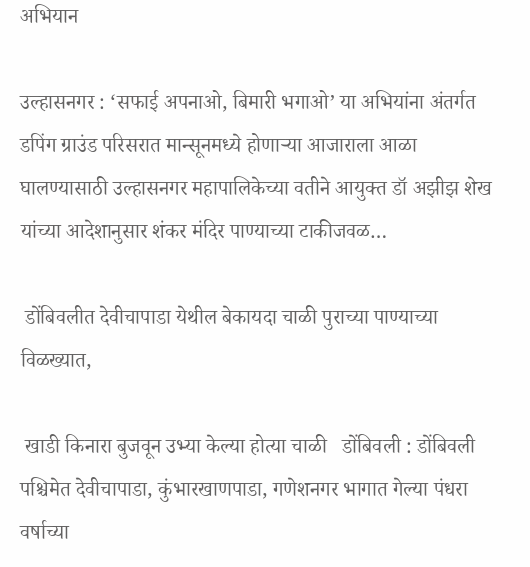अभियान

उल्हासनगर : ‘सफाई अपनाओ, बिमारी भगाओ’ या अभियांना अंतर्गत डपिंग ग्राउंड परिसरात मान्सूनमध्ये होणाऱ्या आजाराला आळा घालण्यासाठी उल्हासनगर महापालिकेच्या वतीने आयुक्त डॉ अझीझ शेख यांच्या आदेशानुसार शंकर मंदिर पाण्याच्या टाकीजवळ…

 डोंबिवलीत देवीचापाडा येथील बेकायदा चाळी पुराच्या पाण्याच्या विळख्यात,

 खाडी किनारा बुजवून उभ्या केल्या होत्या चाळी   डोंबिवली : डोंबिवली पश्चिमेत देवीचापाडा, कुंभारखाणपाडा, गणेशनगर भागात गेल्या पंधरा वर्षाच्या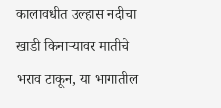कालावधीत उल्हास नदीचा खाडी किनाऱ्यावर मातीचे भराव टाकून, या भागातील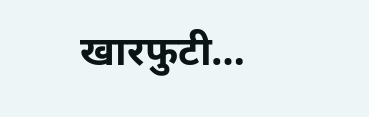खारफुटी…